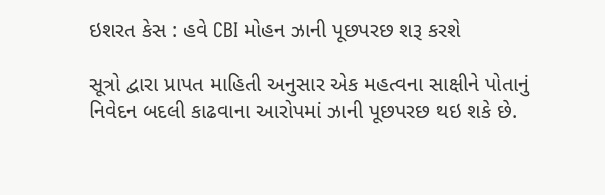ઇશરત કેસ : હવે CBI મોહન ઝાની પૂછપરછ શરૂ કરશે

સૂત્રો દ્વારા પ્રાપત માહિતી અનુસાર એક મહત્વના સાક્ષીને પોતાનું નિવેદન બદલી કાઢવાના આરોપમાં ઝાની પૂછપરછ થઇ શકે છે.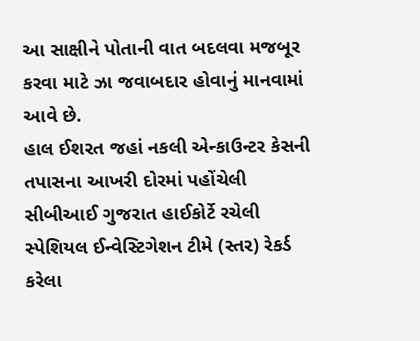આ સાક્ષીને પોતાની વાત બદલવા મજબૂર કરવા માટે ઝા જવાબદાર હોવાનું માનવામાં આવે છે.
હાલ ઈશરત જહાં નકલી એન્કાઉન્ટર કેસની તપાસના આખરી દોરમાં પહોંચેલી સીબીઆઈ ગુજરાત હાઈકોર્ટે રચેલી સ્પેશિયલ ઈન્વેસ્ટિગેશન ટીમે (સ્તર) રેકર્ડ કરેલા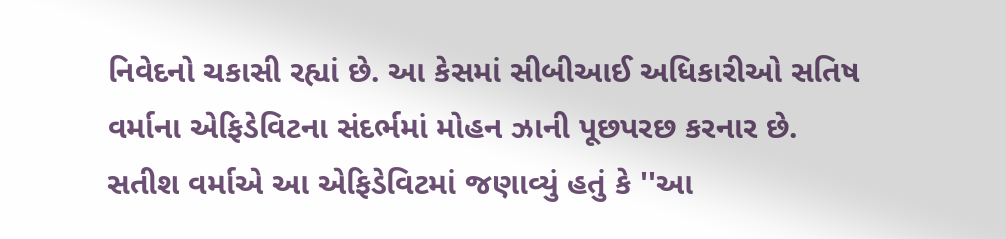નિવેદનો ચકાસી રહ્યાં છે. આ કેસમાં સીબીઆઈ અધિકારીઓ સતિષ વર્માના એફિડેવિટના સંદર્ભમાં મોહન ઝાની પૂછપરછ કરનાર છે.
સતીશ વર્માએ આ એફિડેવિટમાં જણાવ્યું હતું કે ''આ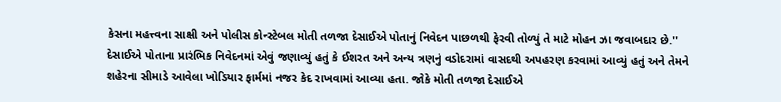કેસના મહત્ત્વના સાક્ષી અને પોલીસ કોન્સ્ટેબલ મોતી તળજા દેસાઈએ પોતાનું નિવેદન પાછળથી ફેરવી તોળ્યું તે માટે મોહન ઝા જવાબદાર છે.'' દેસાઈએ પોતાના પ્રારંભિક નિવેદનમાં એવું જણાવ્યું હતું કે ઈશરત અને અન્ય ત્રણનું વડોદરામાં વાસદથી અપહરણ કરવામાં આવ્યું હતું અને તેમને શહેરના સીમાડે આવેલા ખોડિયાર ફાર્મમાં નજર કેદ રાખવામાં આવ્યા હતા. જોકે મોતી તળજા દેસાઈએ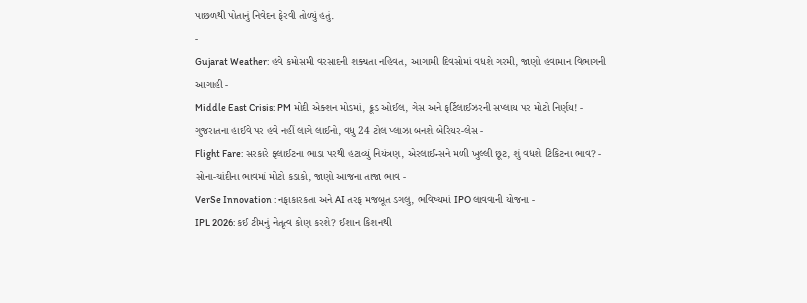પાછળથી પોતાનું નિવેદન ફેરવી તોળ્યું હતું.
-
Gujarat Weather: હવે કમોસમી વરસાદની શક્યતા નહિવત, આગામી દિવસોમાં વધશે ગરમી, જાણો હવામાન વિભાગની આગાહી -
Middle East Crisis: PM મોદી એક્શન મોડમાં, ક્રૂડ ઓઈલ, ગેસ અને ફર્ટિલાઈઝરની સપ્લાય પર મોટો નિર્ણય! -
ગુજરાતના હાઈવે પર હવે નહીં લાગે લાઈનો, વધુ 24 ટોલ પ્લાઝા બનશે બેરિયર-લેસ -
Flight Fare: સરકારે ફ્લાઈટના ભાડા પરથી હટાવ્યું નિયંત્રણ, એરલાઈન્સને મળી ખુલ્લી છૂટ, શું વધશે ટિકિટના ભાવ? -
સોના-ચાંદીના ભાવમાં મોટો કડાકો, જાણો આજના તાજા ભાવ -
VerSe Innovation : નફાકારકતા અને AI તરફ મજબૂત ડગલુ, ભવિષ્યમાં IPO લાવવાની યોજના -
IPL 2026: કઈ ટીમનું નેતૃત્વ કોણ કરશે? ઈશાન કિશનથી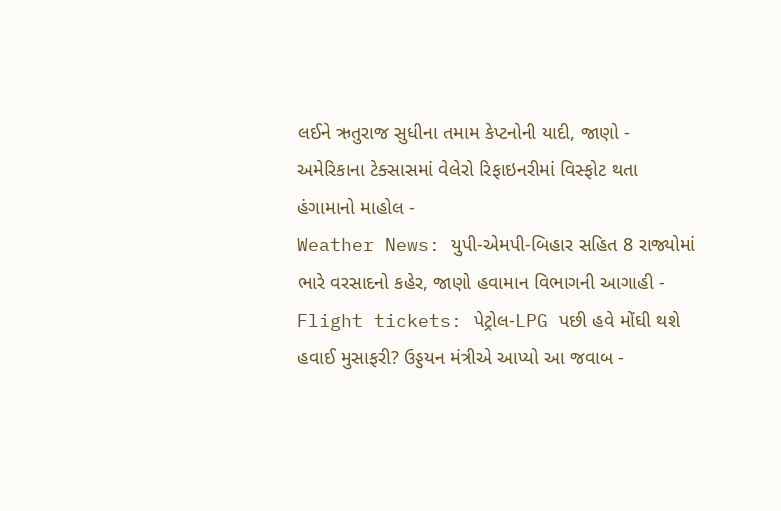લઈને ઋતુરાજ સુધીના તમામ કેપ્ટનોની યાદી, જાણો -
અમેરિકાના ટેક્સાસમાં વેલેરો રિફાઇનરીમાં વિસ્ફોટ થતા હંગામાનો માહોલ -
Weather News: યુપી-એમપી-બિહાર સહિત 8 રાજ્યોમાં ભારે વરસાદનો કહેર, જાણો હવામાન વિભાગની આગાહી -
Flight tickets: પેટ્રોલ-LPG પછી હવે મોંઘી થશે હવાઈ મુસાફરી? ઉડ્ડયન મંત્રીએ આપ્યો આ જવાબ -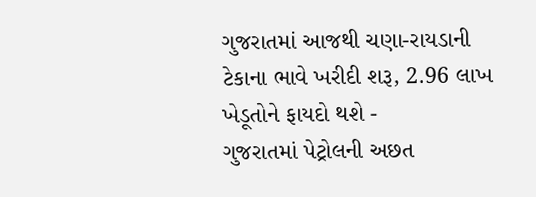ગુજરાતમાં આજથી ચણા-રાયડાની ટેકાના ભાવે ખરીદી શરૂ, 2.96 લાખ ખેડૂતોને ફાયદો થશે -
ગુજરાતમાં પેટ્રોલની અછત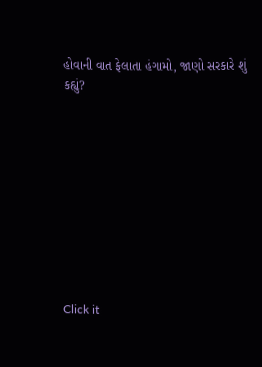હોવાની વાત ફેલાતા હંગામો, જાણો સરકારે શું કહ્યું?










Click it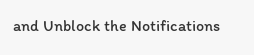and Unblock the Notifications